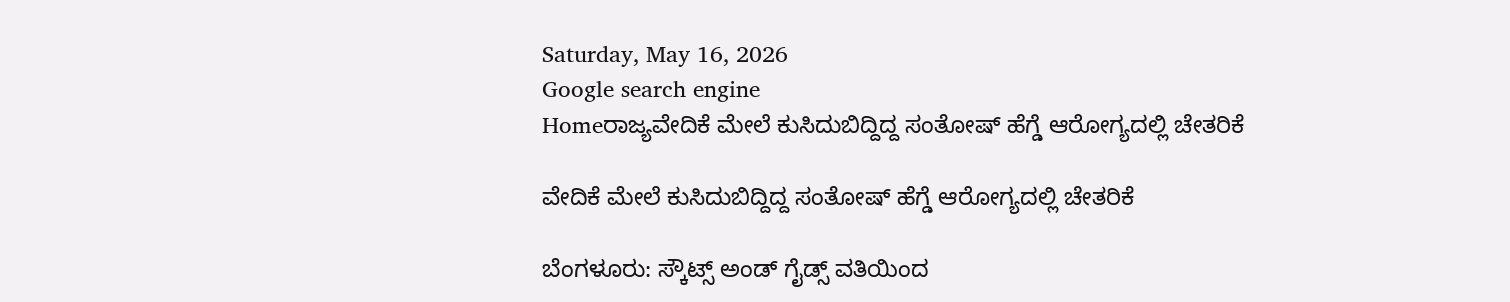Saturday, May 16, 2026
Google search engine
Homeರಾಜ್ಯವೇದಿಕೆ ಮೇಲೆ ಕುಸಿದುಬಿದ್ದಿದ್ದ ಸಂತೋಷ್‌ ಹೆಗ್ಡೆ ಆರೋಗ್ಯದಲ್ಲಿ ಚೇತರಿಕೆ

ವೇದಿಕೆ ಮೇಲೆ ಕುಸಿದುಬಿದ್ದಿದ್ದ ಸಂತೋಷ್‌ ಹೆಗ್ಡೆ ಆರೋಗ್ಯದಲ್ಲಿ ಚೇತರಿಕೆ

ಬೆಂಗಳೂರು: ಸ್ಕೌಟ್ಸ್ ಅಂಡ್ ಗೈಡ್ಸ್ ವತಿಯಿಂದ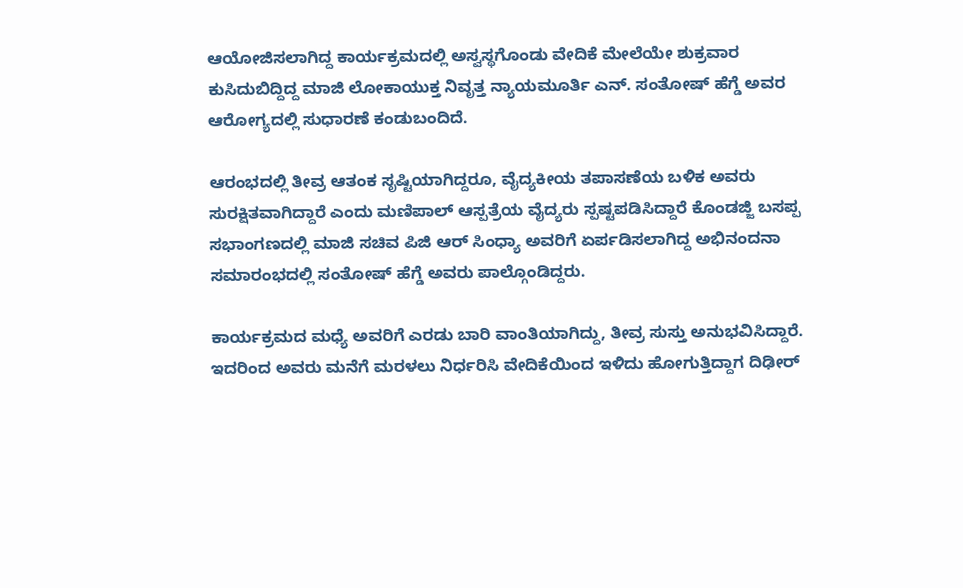ಆಯೋಜಿಸಲಾಗಿದ್ದ ಕಾರ್ಯಕ್ರಮದಲ್ಲಿ ಅಸ್ವಸ್ಥಗೊಂಡು ವೇದಿಕೆ ಮೇಲೆಯೇ ಶುಕ್ರವಾರ ಕುಸಿದುಬಿದ್ದಿದ್ದ ಮಾಜಿ ಲೋಕಾಯುಕ್ತ ನಿವೃತ್ತ ನ್ಯಾಯಮೂರ್ತಿ ಎನ್. ಸಂತೋಷ್ ಹೆಗ್ಡೆ ಅವರ ಆರೋಗ್ಯದಲ್ಲಿ ಸುಧಾರಣೆ ಕಂಡುಬಂದಿದೆ.

ಆರಂಭದಲ್ಲಿ ತೀವ್ರ ಆತಂಕ ಸೃಷ್ಟಿಯಾಗಿದ್ದರೂ, ವೈದ್ಯಕೀಯ ತಪಾಸಣೆಯ ಬಳಿಕ ಅವರು ಸುರಕ್ಷಿತವಾಗಿದ್ದಾರೆ ಎಂದು ಮಣಿಪಾಲ್ ಆಸ್ಪತ್ರೆಯ ವೈದ್ಯರು ಸ್ಪಷ್ಟಪಡಿಸಿದ್ದಾರೆ ಕೊಂಡಜ್ಜಿ ಬಸಪ್ಪ ಸಭಾಂಗಣದಲ್ಲಿ ಮಾಜಿ ಸಚಿವ ಪಿಜಿ ಆರ್ ಸಿಂಧ್ಯಾ ಅವರಿಗೆ ಏರ್ಪಡಿಸಲಾಗಿದ್ದ ಅಭಿನಂದನಾ ಸಮಾರಂಭದಲ್ಲಿ ಸಂತೋಷ್ ಹೆಗ್ಡೆ ಅವರು ಪಾಲ್ಗೊಂಡಿದ್ದರು.

ಕಾರ್ಯಕ್ರಮದ ಮಧ್ಯೆ ಅವರಿಗೆ ಎರಡು ಬಾರಿ ವಾಂತಿಯಾಗಿದ್ದು, ತೀವ್ರ ಸುಸ್ತು ಅನುಭವಿಸಿದ್ದಾರೆ. ಇದರಿಂದ ಅವರು ಮನೆಗೆ ಮರಳಲು ನಿರ್ಧರಿಸಿ ವೇದಿಕೆಯಿಂದ ಇಳಿದು ಹೋಗುತ್ತಿದ್ದಾಗ ದಿಢೀ‌ರ್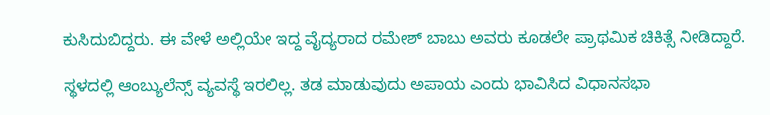ಕುಸಿದುಬಿದ್ದರು. ಈ ವೇಳೆ ಅಲ್ಲಿಯೇ ಇದ್ದ ವೈದ್ಯರಾದ ರಮೇಶ್ ಬಾಬು ಅವರು ಕೂಡಲೇ ಪ್ರಾಥಮಿಕ ಚಿಕಿತ್ಸೆ ನೀಡಿದ್ದಾರೆ.

ಸ್ಥಳದಲ್ಲಿ ಆಂಬ್ಯುಲೆನ್ಸ್ ವ್ಯವಸ್ಥೆ ಇರಲಿಲ್ಲ. ತಡ ಮಾಡುವುದು ಅಪಾಯ ಎಂದು ಭಾವಿಸಿದ ವಿಧಾನಸಭಾ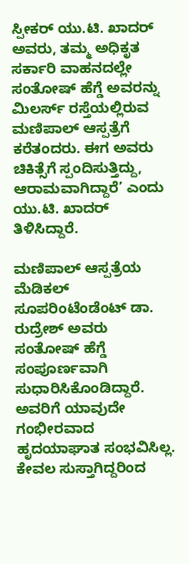ಸ್ಪೀಕ‌ರ್ ಯು.ಟಿ. ಖಾದರ್ ಅವರು, ತಮ್ಮ ಅಧಿಕೃತ ಸರ್ಕಾರಿ ವಾಹನದಲ್ಲೇ ಸಂತೋಷ್ ಹೆಗ್ಡೆ ಅವರನ್ನು ಮಿಲರ್ಸ್ ರಸ್ತೆಯಲ್ಲಿರುವ ಮಣಿಪಾಲ್ ಆಸ್ಪತ್ರೆಗೆ ಕರೆತಂದರು. ಈಗ ಅವರು ಚಿಕಿತ್ಸೆಗೆ ಸ್ಪಂದಿಸುತ್ತಿದ್ದು, ಆರಾಮವಾಗಿದ್ದಾರೆ’ ಎಂದು ಯು.ಟಿ. ಖಾದ‌ರ್ ತಿಳಿಸಿದ್ದಾರೆ.

ಮಣಿಪಾಲ್ ಆಸ್ಪತ್ರೆಯ ಮೆಡಿಕಲ್ ಸೂಪರಿಂಟೆಂಡೆಂಟ್ ಡಾ. ರುದ್ರೇಶ್ ಅವರು ಸಂತೋಷ್ ಹೆಗ್ಡೆ ಸಂಪೂರ್ಣವಾಗಿ ಸುಧಾರಿಸಿಕೊಂಡಿದ್ದಾರೆ. ಅವರಿಗೆ ಯಾವುದೇ ಗಂಭೀರವಾದ ಹೃದಯಾಘಾತ ಸಂಭವಿಸಿಲ್ಲ. ಕೇವಲ ಸುಸ್ತಾಗಿದ್ದರಿಂದ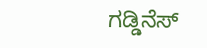ಗಡ್ಡಿನೆಸ್‌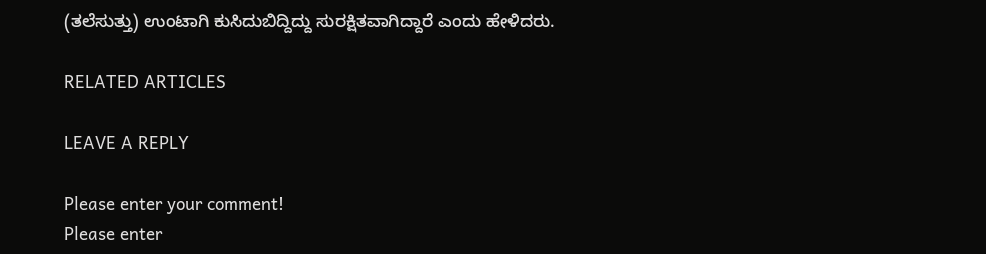(ತಲೆಸುತ್ತು) ಉಂಟಾಗಿ ಕುಸಿದುಬಿದ್ದಿದ್ದು ಸುರಕ್ಷಿತವಾಗಿದ್ದಾರೆ ಎಂದು ಹೇಳಿದರು.

RELATED ARTICLES

LEAVE A REPLY

Please enter your comment!
Please enter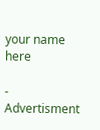your name here

- Advertisment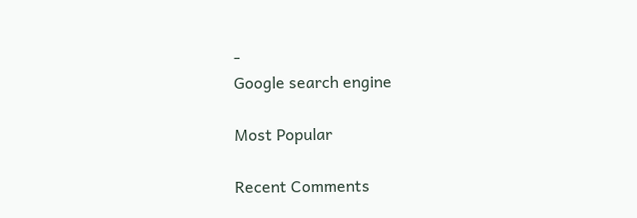-
Google search engine

Most Popular

Recent Comments